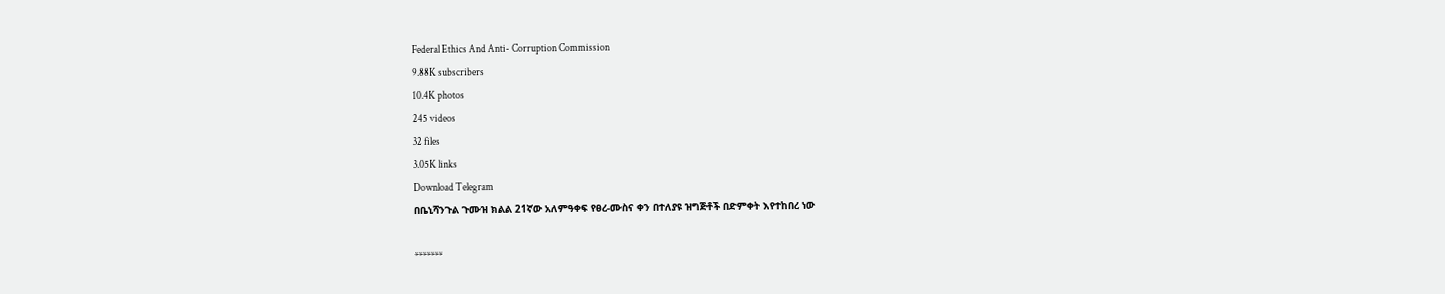Federal Ethics And Anti- Corruption Commission
9.88K subscribers
10.4K photos
245 videos
32 files
3.05K links
Download Telegram
በቤኒሻንጉል ጉሙዝ ክልል 21ኛው አለምዓቀፍ የፀረ-ሙስና ቀን በተለያዩ ዝግጅቶች በድምቀት እየተከበረ ነው

*******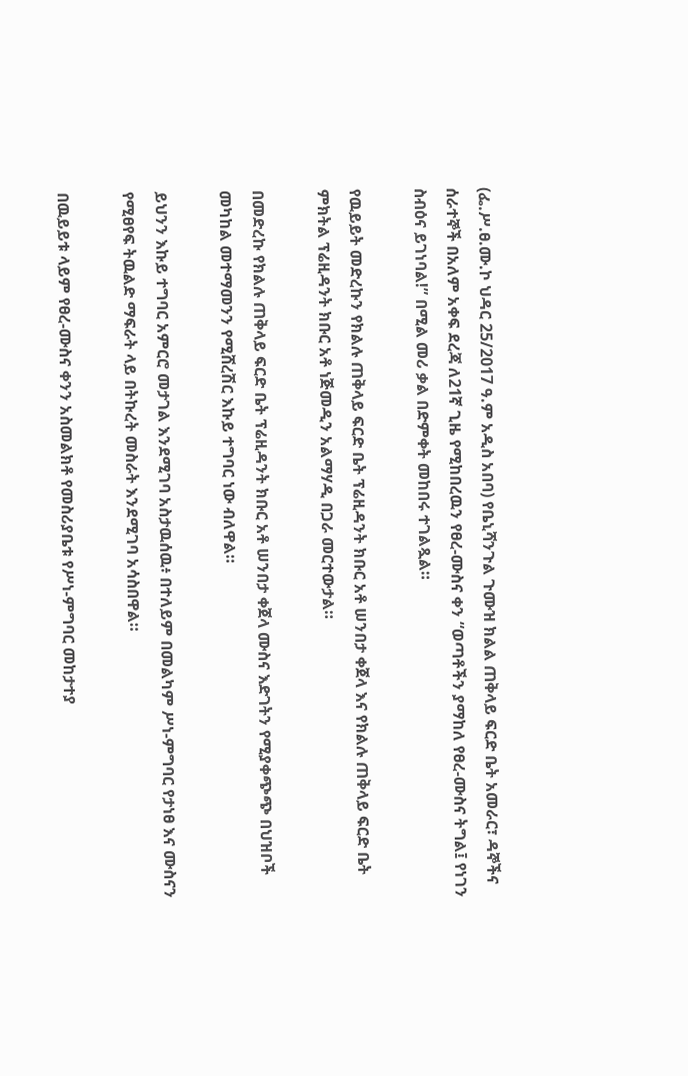(ፌ.ሥ.ፀ.ሙ.ኮ ህዳር 25/2017 ዓ.ም አዲስ አበባ) የቤኒሻንጉል ጉሙዝ ክልል ጠቅላይ ፍርድ ቤት አመራር፣ ዳኞችና ሰራተኞች በአለም አቀፍ ደረጃ ለ21ኛ ጊዜ የሚከበረዉን የፀረ-ሙስና ቀን “ወጣቶችን ያማከለ የፀረ-ሙስና ትግል፤ የነገን ስብዕና ይገነባል!” በሚል መሪ ቃል በድምቀት መከበሩ ተገልጿል።

የዉይይት መድረኩን የክልሉ ጠቅላይ ፍርድ ቤት ፕሬዚዳንት ክቡር አቶ ሠንበታ ቀጀላ እና የክልሉ ጠቅላይ ፍርድ ቤት ምክትል ፕሬዚዳንት ክቡር አቶ ነጅመዲን አልማሃዲ በጋራ መርተውታል።

በመድረኩ የክልሉ ጠቅላይ ፍርድ ቤት ፕሬዚዳንት ክቡር አቶ ሠንበታ ቀጀላ ሙስና እድገትን የሚያቀጭጭ በህዝቦች መካከል መተማመንን የሚሸረሽር እኩይ ተግባር ነው ብለዋል።

ይህንን እኩይ ተግባር አምርሮ መታገል እንደሚገባ አስታዉሰዉ፥ በተለይም በመልካም ሥነ-ምግባር የታነፀ እና ሙስናን የሚፀየፍ ትዉልድ ማፍራት ላይ በትኩረት መስራት እንደሚገባ አሳስበዋል።

በዉይይቱ ላይም የፀረ-ሙስና ቀንን አስመልክቶ የመስሪያቤቱ የሥነ-ምግባር መከታተያ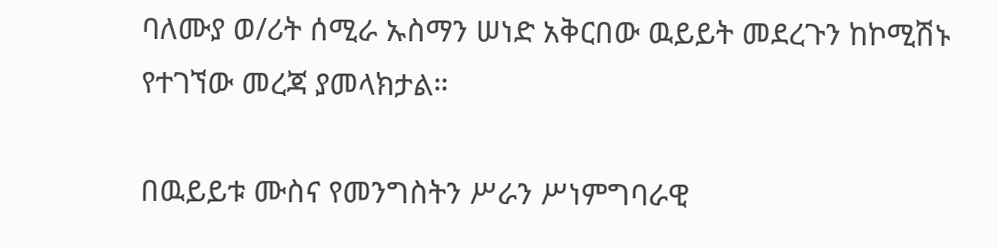ባለሙያ ወ/ሪት ሰሚራ ኡስማን ሠነድ አቅርበው ዉይይት መደረጉን ከኮሚሽኑ የተገኘው መረጃ ያመላክታል።

በዉይይቱ ሙስና የመንግስትን ሥራን ሥነምግባራዊ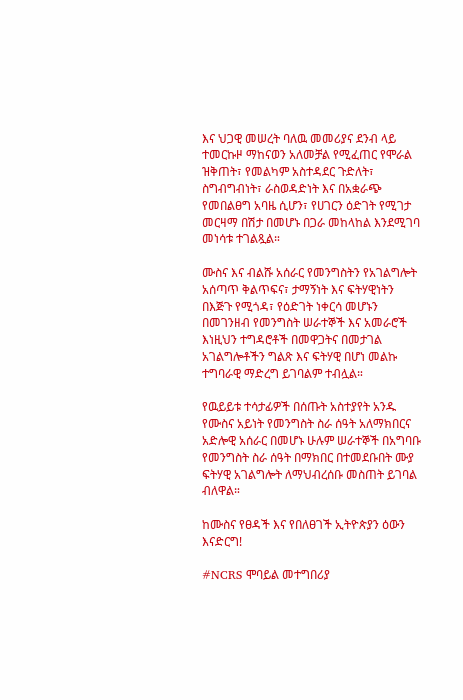እና ህጋዊ መሠረት ባለዉ መመሪያና ደንብ ላይ ተመርኩዞ ማከናወን አለመቻል የሚፈጠር የሞራል ዝቅጠት፣ የመልካም አስተዳደር ጉድለት፣ ስግብግብነት፣ ራስወዳድነት እና በአቋራጭ የመበልፀግ አባዜ ሲሆን፣ የሀገርን ዕድገት የሚገታ መርዛማ በሽታ በመሆኑ በጋራ መከላከል እንደሚገባ መነሳቱ ተገልጿል።

ሙስና እና ብልሹ አሰራር የመንግስትን የአገልግሎት አሰጣጥ ቅልጥፍና፣ ታማኝነት እና ፍትሃዊነትን በእጅጉ የሚጎዳ፣ የዕድገት ነቀርሳ መሆኑን በመገንዘብ የመንግስት ሠራተኞች እና አመራሮች እነዚህን ተግዳሮቶች በመዋጋትና በመታገል አገልግሎቶችን ግልጽ እና ፍትሃዊ በሆነ መልኩ ተግባራዊ ማድረግ ይገባልም ተብሏል።

የዉይይቱ ተሳታፊዎች በሰጡት አስተያየት አንዱ የሙስና አይነት የመንግስት ስራ ሰዓት አለማክበርና አድሎዊ አሰራር በመሆኑ ሁሉም ሠራተኞች በአግባቡ የመንግስት ስራ ሰዓት በማክበር በተመደቡበት ሙያ ፍትሃዊ አገልግሎት ለማህብረሰቡ መስጠት ይገባል ብለዋል።

ከሙስና የፀዳች እና የበለፀገች ኢትዮጵያን ዕውን እናድርግ!

#NCRS ሞባይል መተግበሪያ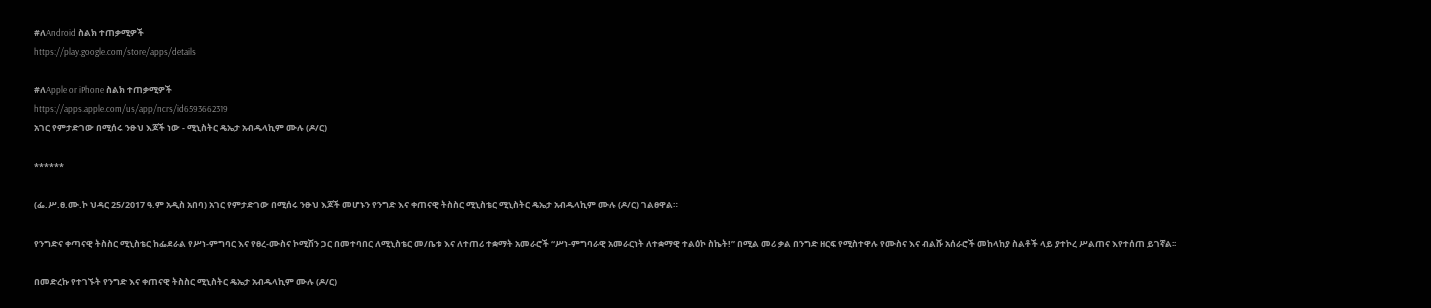#ለAndroid ስልክ ተጠቃሚዎች
https://play.google.com/store/apps/details

#ለApple or iPhone ስልክ ተጠቃሚዎች
https://apps.apple.com/us/app/ncrs/id6593662319
አገር የምታድገው በሚሰሩ ንፁህ እጆች ነው - ሚኒስትር ዴኤታ አብዱላኪም ሙሉ (ዶ/ር)

******

(ፌ.ሥ.ፀ.ሙ.ኮ ህዳር 25/2017 ዓ.ም አዲስ አበባ) አገር የምታድገው በሚሰሩ ንፁህ እጆች መሆኑን የንግድ እና ቀጠናዊ ትስስር ሚኒስቴር ሚኒስትር ዴኤታ አብዱላኪም ሙሉ (ዶ/ር) ገልፀዋል።

የንግድና ቀጣናዊ ትስስር ሚኒስቴር ከፌደራል የሥነ-ምግባር እና የፀረ-ሙስና ኮሚሽን ጋር በመተባበር ለሚኒስቴር መ/ቤቱ እና ለተጠሪ ተቋማት አመራሮች “ሥነ-ምግባራዊ አመራርነት ለተቋማዊ ተልዕኮ ስኬት!” በሚል መሪ ቃል በንግድ ዘርፍ የሚስተዋሉ የሙስና እና ብልሹ አሰራሮች መከላከያ ስልቶች ላይ ያተኮረ ሥልጠና እየተሰጠ ይገኛል፡፡

በመድረኩ የተገኙት የንግድ እና ቀጠናዊ ትስስር ሚኒስትር ዴኤታ አብዱላኪም ሙሉ (ዶ/ር)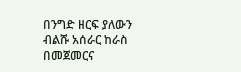በንግድ ዘርፍ ያለውን ብልሹ አሰራር ከራስ በመጀመርና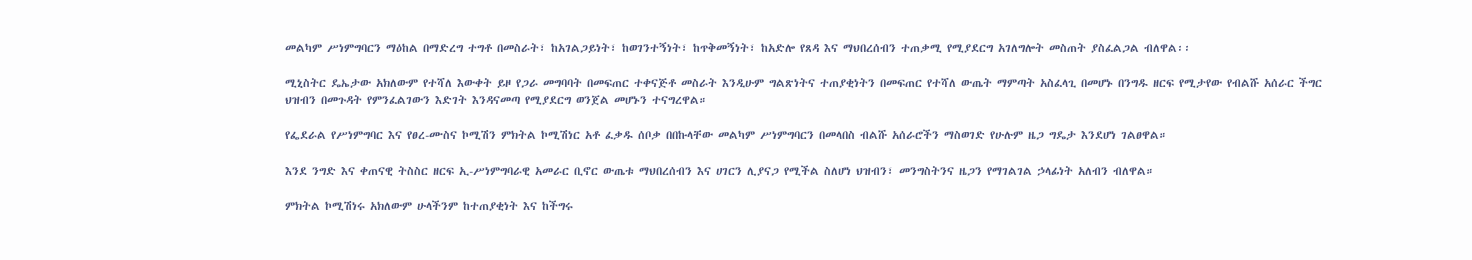መልካም ሥነምግባርን ማዕከል በማድረግ ተግቶ በመስራት፣ ከአገልጋይነት፣ ከወገንተኝነት፣ ከጥቅመኝነት፣ ከአድሎ የጸዳ እና ማህበረሰብን ተጠቃሚ የሚያደርግ አገለግሎት መስጠት ያስፈልጋል ብለዋል፡፡

ሚኒስትር ዴኤታው አክለውም የተሻለ እውቀት ይዞ የጋራ መግባባት በመፍጠር ተቀናጅቶ መስራት እንዲሁም ግልጽነትና ተጠያቂነትን በመፍጠር የተሻለ ውጤት ማምጣት አስፈላጊ በመሆኑ በንግዱ ዘርፍ የሚታየው የብልሹ አሰራር ችግር ህዝብን በመጉዳት የምንፈልገውን እድገት እንዳናመጣ የሚያደርግ ወንጀል መሆኑን ተናግረዋል።

የፌደራል የሥነምግባር እና የፀረ-ሙስና ኮሚሽን ምክትል ኮሚሽነር አቶ ፈቃዱ ሰቦቃ በበኩላቸው መልካም ሥነምግባርን በመላበስ ብልሹ አሰራሮችን ማስወገድ የሁሉም ዜጋ ግዴታ እንደሆነ ገልፀዋል።

እንደ ንግድ እና ቀጠናዊ ትስስር ዘርፍ ኢ-ሥነምግባራዊ አመራር ቢኖር ውጤቱ ማህበረሰብን እና ሀገርን ሊያናጋ የሚችል ስለሆነ ህዝብን፣ መንግስትንና ዜጋን የማገልገል ኃላፊነት አለብን ብለዋል።

ምክትል ኮሚሽነሩ አክለውም ሁላችንም ከተጠያቂነት እና ከችግሩ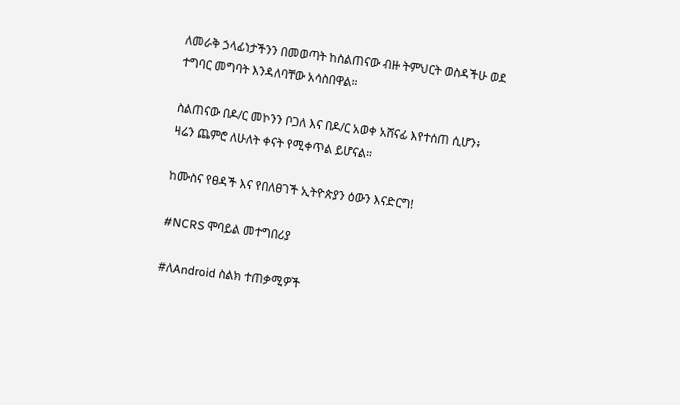ለመራቅ ኃላፊነታችንን በመወጣት ከስልጠናው ብዙ ትምህርት ወስዳችሁ ወደ ተግባር መግባት እንዳለባቸው አሳስበዋል።

ስልጠናው በዶ/ር መኮንን ቦጋለ እና በዶ/ር አወቀ አሸናፊ እየተሰጠ ሲሆን፥ ዛሬን ጨምሮ ለሁለት ቀናት የሚቀጥል ይሆናል።

ከሙስና የፀዳች እና የበለፀገች ኢትዮጵያን ዕውን እናድርግ!

#NCRS ሞባይል መተግበሪያ

#ለAndroid ስልክ ተጠቃሚዎች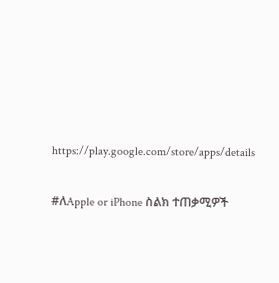https://play.google.com/store/apps/details

#ለApple or iPhone ስልክ ተጠቃሚዎች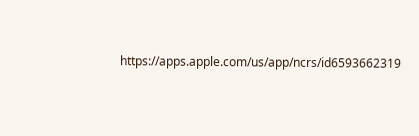https://apps.apple.com/us/app/ncrs/id6593662319